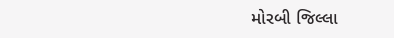મોરબી જિલ્લા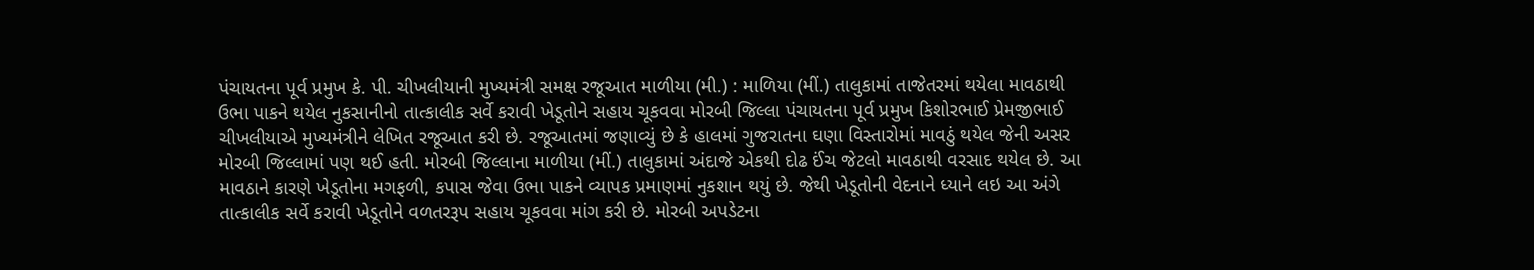પંચાયતના પૂર્વ પ્રમુખ કે. પી. ચીખલીયાની મુખ્યમંત્રી સમક્ષ રજૂઆત માળીયા (મી.) : માળિયા (મીં.) તાલુકામાં તાજેતરમાં થયેલા માવઠાથી ઉભા પાકને થયેલ નુકસાનીનો તાત્કાલીક સર્વે કરાવી ખેડૂતોને સહાય ચૂકવવા મોરબી જિલ્લા પંચાયતના પૂર્વ પ્રમુખ કિશોરભાઈ પ્રેમજીભાઈ ચીખલીયાએ મુખ્યમંત્રીને લેખિત રજૂઆત કરી છે. રજૂઆતમાં જણાવ્યું છે કે હાલમાં ગુજરાતના ઘણા વિસ્તારોમાં માવઠું થયેલ જેની અસર મોરબી જિલ્લામાં પણ થઈ હતી. મોરબી જિલ્લાના માળીયા (મીં.) તાલુકામાં અંદાજે એકથી દોઢ ઈંચ જેટલો માવઠાથી વરસાદ થયેલ છે. આ માવઠાને કારણે ખેડૂતોના મગફળી, કપાસ જેવા ઉભા પાકને વ્યાપક પ્રમાણમાં નુકશાન થયું છે. જેથી ખેડૂતોની વેદનાને ધ્યાને લઇ આ અંગે તાત્કાલીક સર્વે કરાવી ખેડૂતોને વળતરરૂપ સહાય ચૂકવવા માંગ કરી છે. મોરબી અપડેટના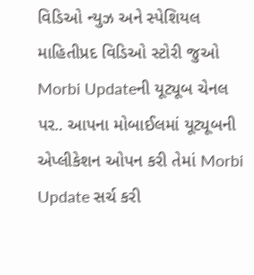વિડિઓ ન્યુઝ અને સ્પેશિયલ માહિતીપ્રદ વિડિઓ સ્ટોરી જુઓ Morbi Updateની યૂટ્યૂબ ચેનલ પર.. આપના મોબાઈલમાં યૂટ્યૂબની એપ્લીકેશન ઓપન કરી તેમાં Morbi Update સર્ચ કરી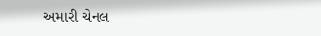અમારી ચેનલ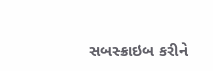સબસ્ક્રાઇબ કરીને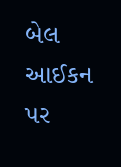બેલ આઈકન પર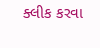ક્લીક કરવા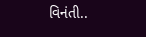વિનંતી..